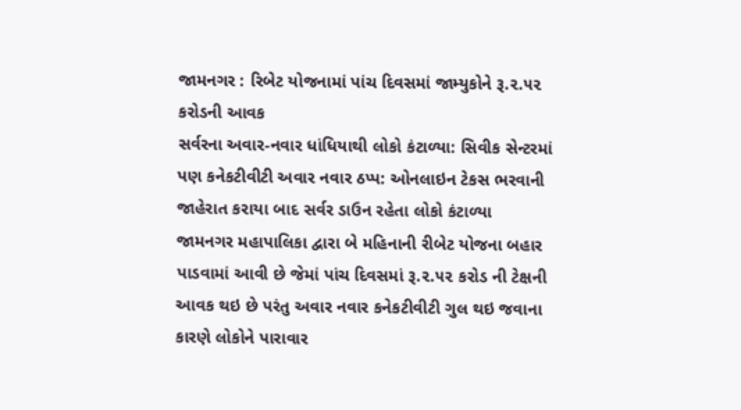જામનગર : રિબેટ યોજનામાં પાંચ દિવસમાં જામ્યુકોને રૂ.૨.૫૨ કરોડની આવક
સર્વરના અવાર-નવાર ધાંધિયાથી લોકો કંટાળ્યા: સિવીક સેન્ટરમાં પણ કનેકટીવીટી અવાર નવાર ઠપ્પ: ઓનલાઇન ટેકસ ભરવાની જાહેરાત કરાયા બાદ સર્વર ડાઉન રહેતા લોકો કંટાળ્યા
જામનગર મહાપાલિકા દ્વારા બે મહિનાની રીબેટ યોજના બહાર પાડવામાં આવી છે જેમાં પાંચ દિવસમાં રૂ.૨.૫૨ કરોડ ની ટેક્ષની આવક થઇ છે પરંતુ અવાર નવાર કનેકટીવીટી ગુલ થઇ જવાના કારણે લોકોને પારાવાર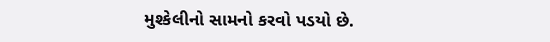મુશ્કેલીનો સામનો કરવો પડયો છે.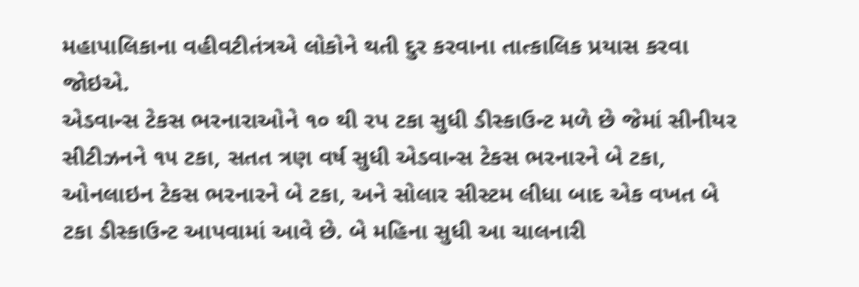મહાપાલિકાના વહીવટીતંત્રએ લોકોને થતી દુર કરવાના તાત્કાલિક પ્રયાસ કરવા જોઇએ.
એડવાન્સ ટેકસ ભરનારાઓને ૧૦ થી રપ ટકા સુધી ડીસ્કાઉન્ટ મળે છે જેમાં સીનીયર સીટીઝનને ૧૫ ટકા, સતત ત્રણ વર્ષ સુધી એડવાન્સ ટેકસ ભરનારને બે ટકા, ઓનલાઇન ટેકસ ભરનારને બે ટકા, અને સોલાર સીસ્ટમ લીધા બાદ એક વખત બે ટકા ડીસ્કાઉન્ટ આપવામાં આવે છે. બે મહિના સુધી આ ચાલનારી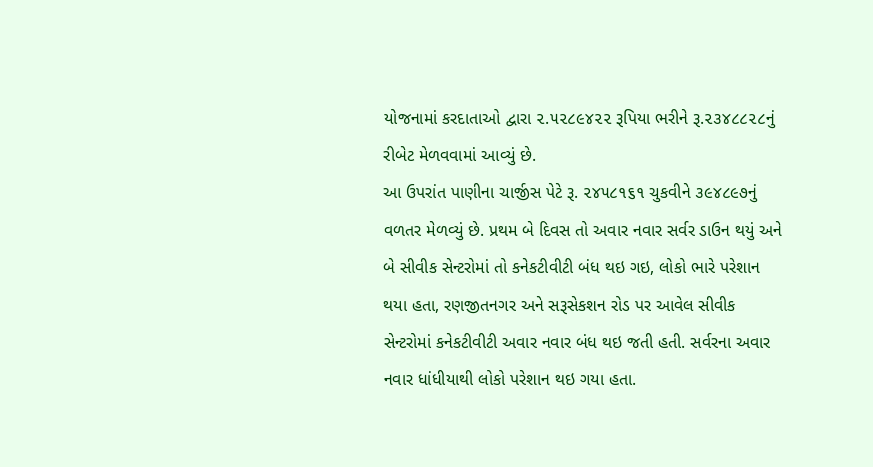યોજનામાં કરદાતાઓ દ્વારા ૨.૫૨૮૯૪૨૨ રૂપિયા ભરીને રૂ.૨૩૪૮૮૨૮નું રીબેટ મેળવવામાં આવ્યું છે.
આ ઉપરાંત પાણીના ચાર્જીસ પેટે રૂ. ૨૪૫૮૧૬૧ ચુકવીને ૩૯૪૮૯૭નું વળતર મેળવ્યું છે. પ્રથમ બે દિવસ તો અવાર નવાર સર્વર ડાઉન થયું અને બે સીવીક સેન્ટરોમાં તો કનેકટીવીટી બંધ થઇ ગઇ, લોકો ભારે પરેશાન થયા હતા, રણજીતનગર અને સરૂસેકશન રોડ પર આવેલ સીવીક સેન્ટરોમાં કનેકટીવીટી અવાર નવાર બંધ થઇ જતી હતી. સર્વરના અવાર નવાર ધાંધીયાથી લોકો પરેશાન થઇ ગયા હતા.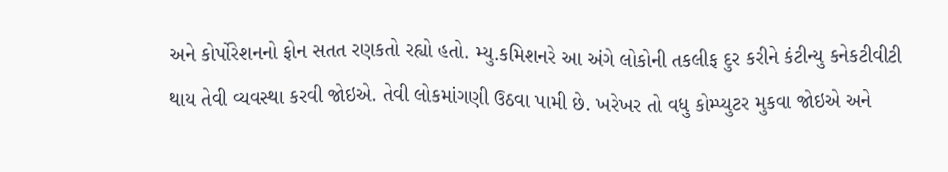અને કોર્પોરેશનનો ફોન સતત રણકતો રહ્યો હતો. મ્યુ.કમિશનરે આ અંગે લોકોની તકલીફ દુર કરીને કંટીન્યુ કનેકટીવીટી થાય તેવી વ્યવસ્થા કરવી જોઇએ. તેવી લોકમાંગણી ઉઠવા પામી છે. ખરેખર તો વધુ કોમ્પ્યુટર મુકવા જોઇએ અને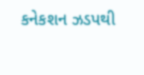કનેકશન ઝડપથી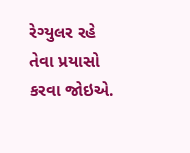રેગ્યુલર રહે તેવા પ્રયાસો કરવા જોઇએ.